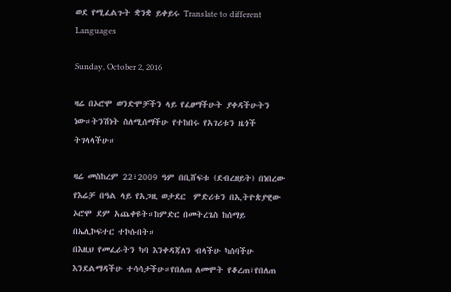ወደ የሚፈልጉት ቋንቋ ይቀይሩ Translate to different Languages

Sunday, October 2, 2016

ዛሬ በኦሮሞ ወንድሞቻችን ላይ የፈፀማችሁት ያቀዳችሁትን ነው።ትንሽነት ስለሚሰማችሁ የተከበሩ የአገሪቱን ዜጎች ትገላላችሁ።

ዛሬ መስከረም 22፣2009 ዓም በቢሸፍቱ (ደብረዘይት) በነበረው የእሬቻ በዓል ላይ የአጋዚ ወታደር  ምድሪቱን በኢትዮጵያዊው ኦሮሞ ደም አጨቀዩት።ከምድር በመትረጌስ ከሰማይ በኤሊኮፍተር ተኮሱበት።
በእዚህ የመፈራትን ካባ እንቀዳጃለን ብላችሁ ካሰባችሁ እንደልማዳችሁ ተሳሳታችሁ።የበለጠ ለመሞት የቆረጠ፣የበለጠ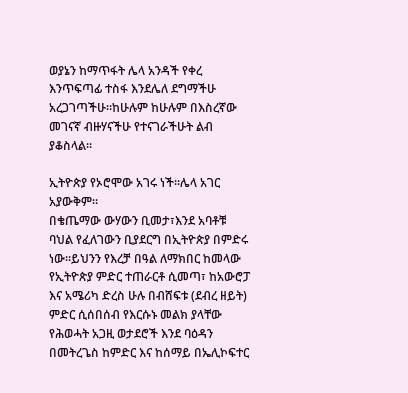ወያኔን ከማጥፋት ሌላ አንዳች የቀረ እንጥፍጣፊ ተስፋ እንደሌለ ደግማችሁ አረጋገጣችሁ።ከሁሉም ከሁሉም በእስረኛው መገናኛ ብዙሃናችሁ የተናገራችሁት ልብ ያቆስላል።

ኢትዮጵያ የኦሮሞው አገሩ ነች።ሌላ አገር አያውቅም።
በቄጤማው ውሃውን ቢመታ፣እንደ አባቶቹ ባህል የፈለገውን ቢያደርግ በኢትዮጵያ በምድሩ ነው።ይህንን የእረቻ በዓል ለማክበር ከመላው የኢትዮጵያ ምድር ተጠራርቶ ሲመጣ፣ ከአውሮፓ እና አሜሪካ ድረስ ሁሉ በብሸፍቱ (ደብረ ዘይት) ምድር ሲሰበሰብ የእርሱኑ መልክ ያላቸው የሕወሓት አጋዚ ወታደሮች እንደ ባዕዳን በመትረጌስ ከምድር እና ከሰማይ በኤሊኮፍተር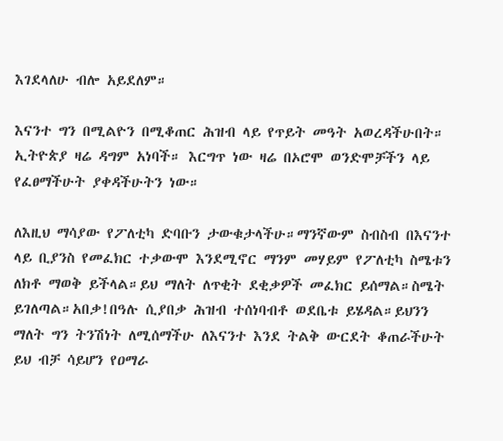እገደላለሁ ብሎ አይደለም።

እናንተ ግን በሚልዮን በሚቆጠር ሕዝብ ላይ የጥይት መዓት አወረዳችሁበት። ኢትዮጵያ ዛሬ ዳግም አነባች። እርግጥ ነው ዛሬ በኦሮሞ ወንድሞቻችን ላይ የፈፀማችሁት ያቀዳችሁትን ነው።

ለእዚህ ማሳያው የፖለቲካ ድባቡን ታውቁታላችሁ።ማንኛውም ስብስብ በእናንተ ላይ ቢያንስ የመፈክር ተቃውሞ እንደሚኖር ማንም መሃይም የፖለቲካ ስሜቱን ለክቶ ማወቅ ይችላል።ይህ ማለት ለጥቂት ደቂቃዎች መፈክር ይሰማል።ስሜት ይገለጣል።አበቃ!በዓሉ ሲያበቃ ሕዝብ ተሰነባብቶ ወደቤቱ ይሄዳል።ይህንን ማለት ግን ትንሽነት ለሚሰማችሁ ለእናንተ እንደ ትልቅ ውርደት ቆጠራችሁት ይህ ብቻ ሳይሆን የዐማራ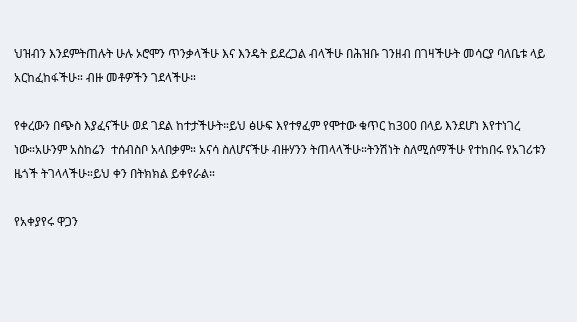ህዝብን እንደምትጠሉት ሁሉ ኦሮሞን ጥንቃላችሁ እና እንዴት ይደረጋል ብላችሁ በሕዝቡ ገንዘብ በገዛችሁት መሳርያ ባለቤቱ ላይ አርከፈከፋችሁ። ብዙ መቶዎችን ገደላችሁ።

የቀረውን በጭስ እያፈናችሁ ወደ ገደል ከተታችሁት።ይህ ፅሁፍ እየተፃፈም የሞተው ቁጥር ከ300 በላይ እንደሆነ እየተነገረ ነው።አሁንም አስከሬን  ተሰብስቦ አላበቃም። አናሳ ስለሆናችሁ ብዙሃንን ትጠላላችሁ።ትንሽነት ስለሚሰማችሁ የተከበሩ የአገሪቱን ዜጎች ትገላላችሁ።ይህ ቀን በትክክል ይቀየራል።

የአቀያየሩ ዋጋን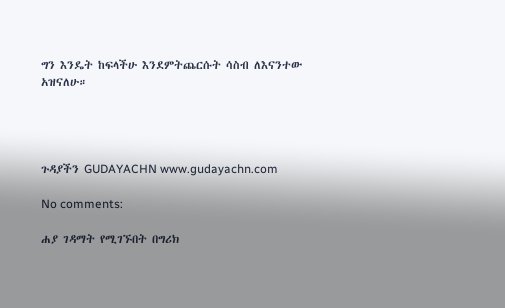ግን እንዴት ከፍላችሁ እንደምትጨርሱት ሳስብ ለእናንተው አዝናለሁ።




ጉዳያችን GUDAYACHN www.gudayachn.com

No comments:

ሐያ ገዳማት የሚገኙበት በግሪክ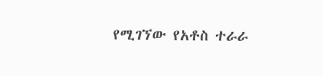የሚገኘው የአቶስ ተራራ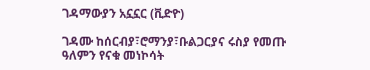ገዳማውያን አኗኗር (ቪድዮ)

ገዳሙ ከሰርብያ፣ሮማንያ፣ቡልጋርያና ሩስያ የመጡ ዓለምን የናቁ መነኮሳት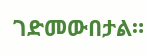ገድመውበታል።